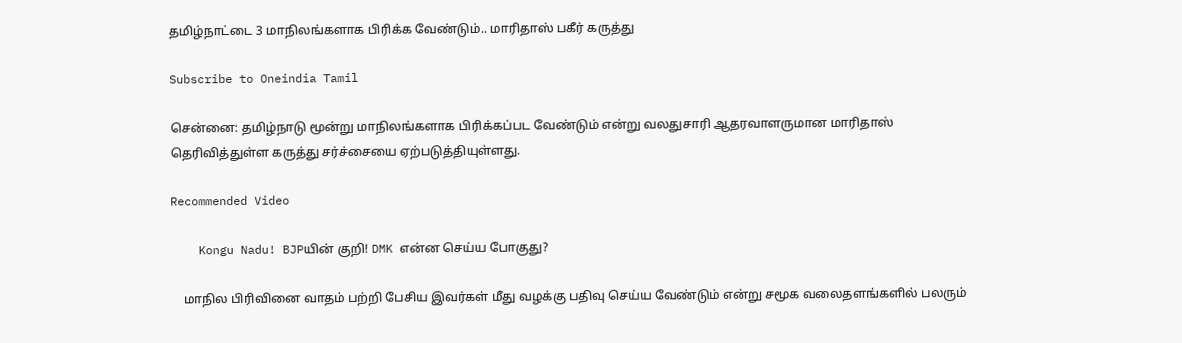தமிழ்நாட்டை 3 மாநிலங்களாக பிரிக்க வேண்டும்.. மாரிதாஸ் பகீர் கருத்து

Subscribe to Oneindia Tamil

சென்னை: தமிழ்நாடு மூன்று மாநிலங்களாக பிரிக்கப்பட வேண்டும் என்று வலதுசாரி ஆதரவாளருமான மாரிதாஸ் தெரிவித்துள்ள கருத்து சர்ச்சையை ஏற்படுத்தியுள்ளது.

Recommended Video

    Kongu Nadu! BJPயின் குறி! DMK என்ன செய்ய போகுது?

    மாநில பிரிவினை வாதம் பற்றி பேசிய இவர்கள் மீது வழக்கு பதிவு செய்ய வேண்டும் என்று சமூக வலைதளங்களில் பலரும்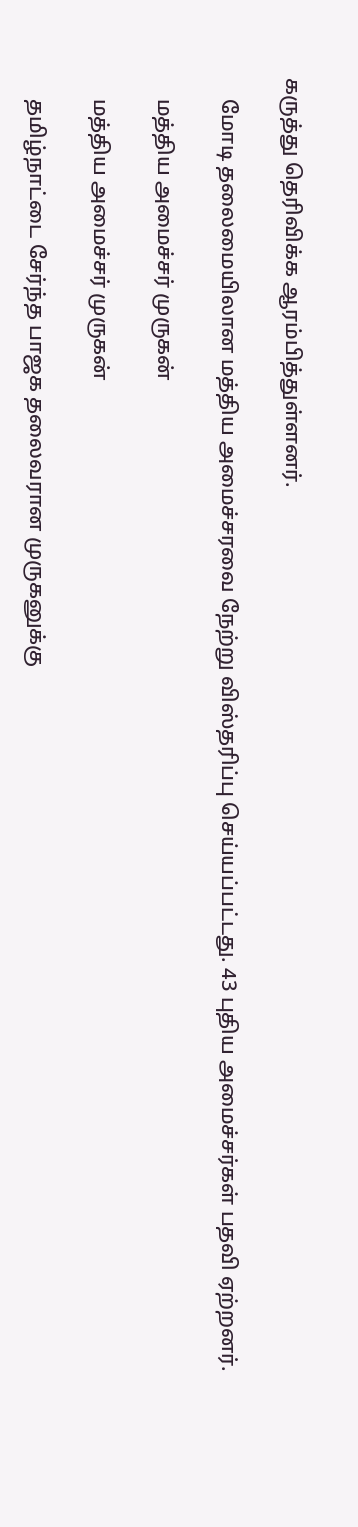கருத்து தெரிவிக்க ஆரம்பித்துள்ளனர்.

    மோடி தலைமையிலான மத்திய அமைச்சரவை நேற்று விஸ்தரிப்பு செய்யப்பட்டது. 43 புதிய அமைச்சர்கள் பதவி ஏற்றனர்.

    மத்திய அமைச்சர் முருகன்

    மத்திய அமைச்சர் முருகன்

    தமிழ்நாட்டை சேர்ந்த பாஜக தலைவரான முருகனுக்கு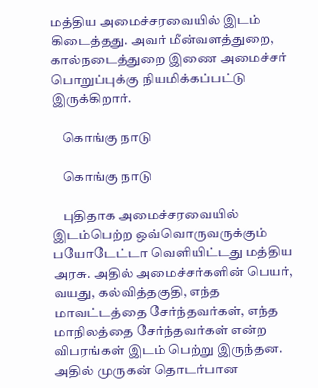மத்திய அமைச்சரவையில் இடம் கிடைத்தது. அவர் மீன்வளத்துறை, கால்நடைத்துறை இணை அமைச்சர் பொறுப்புக்கு நியமிக்கப்பட்டு இருக்கிறார்.

    கொங்கு நாடு

    கொங்கு நாடு

    புதிதாக அமைச்சரவையில் இடம்பெற்ற ஒவ்வொருவருக்கும் பயோடேட்டா வெளியிட்டது மத்திய அரசு. அதில் அமைச்சர்களின் பெயர், வயது, கல்வித்தகுதி, எந்த மாவட்டத்தை சேர்ந்தவர்கள், எந்த மாநிலத்தை சேர்ந்தவர்கள் என்ற விபரங்கள் இடம் பெற்று இருந்தன. அதில் முருகன் தொடர்பான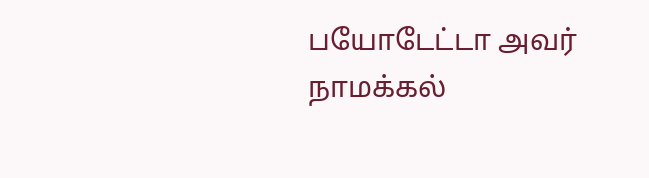பயோடேட்டா அவர் நாமக்கல்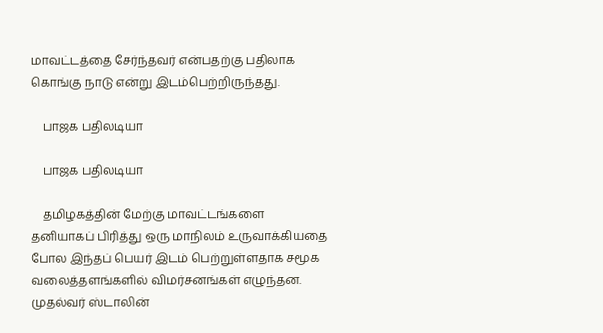மாவட்டத்தை சேர்ந்தவர் என்பதற்கு பதிலாக கொங்கு நாடு என்று இடம்பெற்றிருந்தது.

    பாஜக பதிலடியா

    பாஜக பதிலடியா

    தமிழகத்தின் மேற்கு மாவட்டங்களை தனியாகப் பிரித்து ஒரு மாநிலம் உருவாக்கியதை போல இந்தப் பெயர் இடம் பெற்றுள்ளதாக சமூக வலைத்தளங்களில் விமர்சனங்கள் எழுந்தன. முதல்வர் ஸ்டாலின்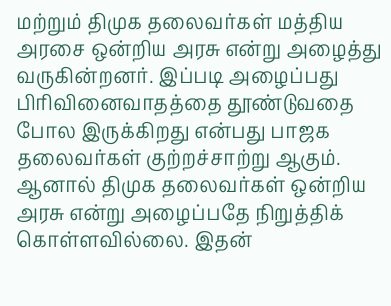மற்றும் திமுக தலைவர்கள் மத்திய அரசை ஒன்றிய அரசு என்று அழைத்து வருகின்றனர். இப்படி அழைப்பது பிரிவினைவாதத்தை தூண்டுவதை போல இருக்கிறது என்பது பாஜக தலைவர்கள் குற்றச்சாற்று ஆகும். ஆனால் திமுக தலைவர்கள் ஒன்றிய அரசு என்று அழைப்பதே நிறுத்திக் கொள்ளவில்லை. இதன்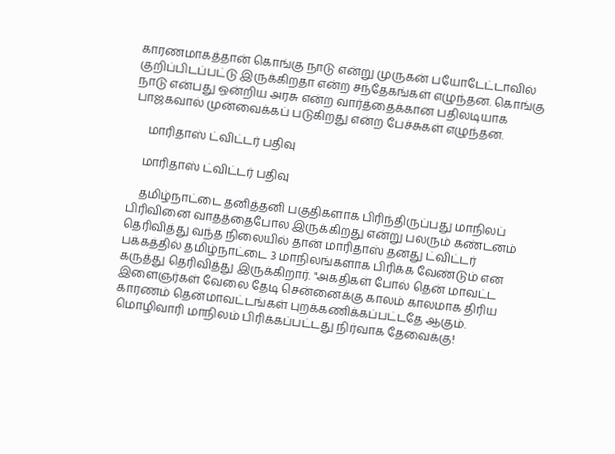காரணமாகத்தான் கொங்கு நாடு என்று முருகன் பயோடேட்டாவில் குறிப்பிடப்பட்டு இருக்கிறதா என்ற சந்தேகங்கள் எழுந்தன. கொங்கு நாடு என்பது ஒன்றிய அரசு என்ற வார்த்தைக்கான பதிலடியாக பாஜகவால் முன்வைக்கப் படுகிறது என்ற பேச்சுகள் எழுந்தன.

     மாரிதாஸ் ட்விட்டர் பதிவு

    மாரிதாஸ் ட்விட்டர் பதிவு

    தமிழ்நாட்டை தனித்தனி பகுதிகளாக பிரிந்திருப்பது மாநிலப் பிரிவினை வாதத்தைபோல இருக்கிறது என்று பலரும் கண்டனம் தெரிவித்து வந்த நிலையில் தான் மாரிதாஸ் தனது ட்விட்டர் பக்கத்தில் தமிழ்நாட்டை 3 மாநிலங்களாக பிரிக்க வேண்டும் என கருத்து தெரிவித்து இருக்கிறார். "அகதிகள் போல் தென் மாவட்ட இளைஞர்கள் வேலை தேடி சென்னைக்கு காலம் காலமாக திரிய காரணம் தென்மாவட்டங்கள் புறக்கணிக்கப்பட்டதே ஆகும். மொழிவாரி மாநிலம் பிரிக்கப்பட்டது நிர்வாக தேவைக்கு!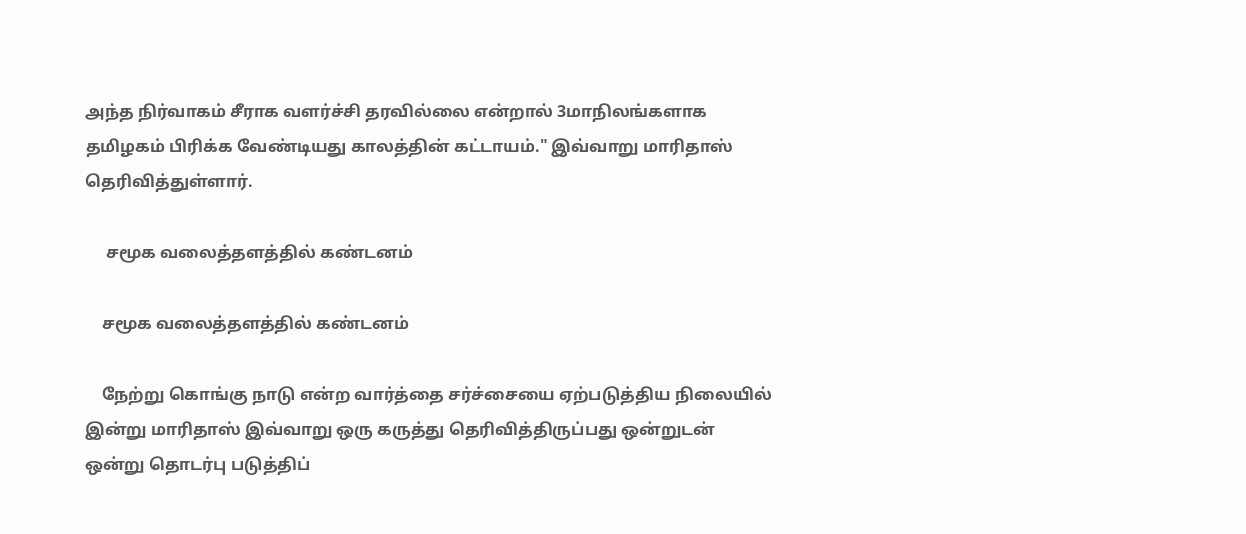அந்த நிர்வாகம் சீராக வளர்ச்சி தரவில்லை என்றால் 3மாநிலங்களாக தமிழகம் பிரிக்க வேண்டியது காலத்தின் கட்டாயம்." இவ்வாறு மாரிதாஸ் தெரிவித்துள்ளார்.

     சமூக வலைத்தளத்தில் கண்டனம்

    சமூக வலைத்தளத்தில் கண்டனம்

    நேற்று கொங்கு நாடு என்ற வார்த்தை சர்ச்சையை ஏற்படுத்திய நிலையில் இன்று மாரிதாஸ் இவ்வாறு ஒரு கருத்து தெரிவித்திருப்பது ஒன்றுடன் ஒன்று தொடர்பு படுத்திப்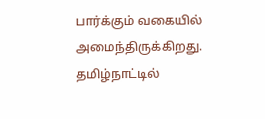பார்க்கும் வகையில் அமைந்திருக்கிறது. தமிழ்நாட்டில்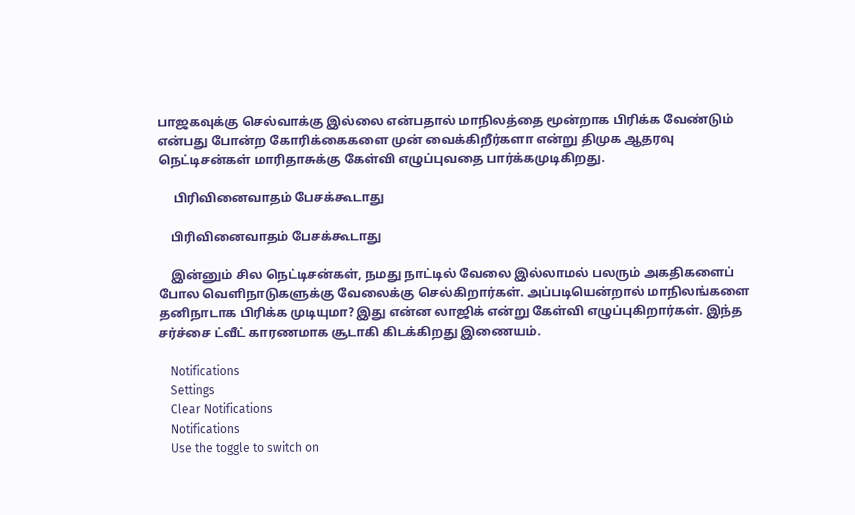பாஜகவுக்கு செல்வாக்கு இல்லை என்பதால் மாநிலத்தை மூன்றாக பிரிக்க வேண்டும் என்பது போன்ற கோரிக்கைகளை முன் வைக்கிறீர்களா என்று திமுக ஆதரவு நெட்டிசன்கள் மாரிதாசுக்கு கேள்வி எழுப்புவதை பார்க்கமுடிகிறது.

     பிரிவினைவாதம் பேசக்கூடாது

    பிரிவினைவாதம் பேசக்கூடாது

    இன்னும் சில நெட்டிசன்கள், நமது நாட்டில் வேலை இல்லாமல் பலரும் அகதிகளைப் போல வெளிநாடுகளுக்கு வேலைக்கு செல்கிறார்கள். அப்படியென்றால் மாநிலங்களை தனிநாடாக பிரிக்க முடியுமா? இது என்ன லாஜிக் என்று கேள்வி எழுப்புகிறார்கள். இந்த சர்ச்சை ட்வீட் காரணமாக சூடாகி கிடக்கிறது இணையம்.

    Notifications
    Settings
    Clear Notifications
    Notifications
    Use the toggle to switch on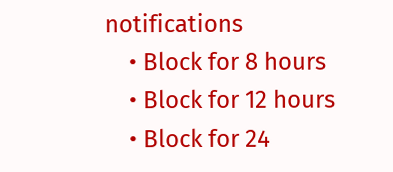notifications
    • Block for 8 hours
    • Block for 12 hours
    • Block for 24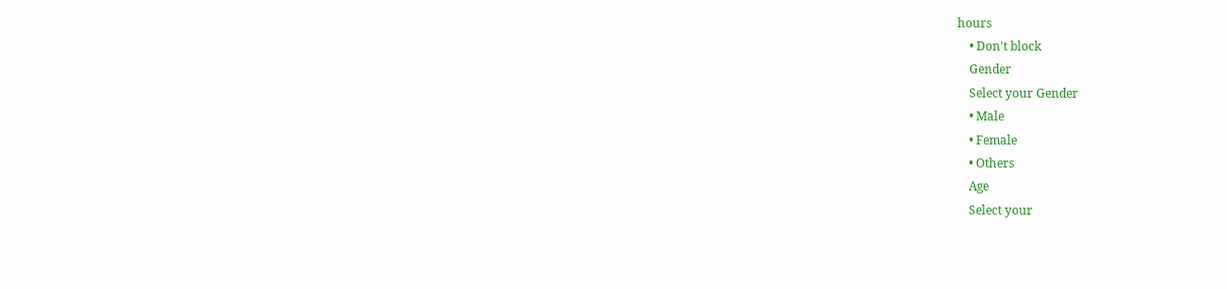hours
    • Don't block
    Gender
    Select your Gender
    • Male
    • Female
    • Others
    Age
    Select your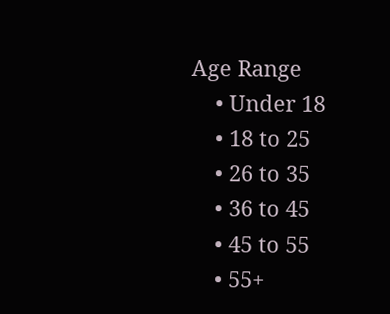Age Range
    • Under 18
    • 18 to 25
    • 26 to 35
    • 36 to 45
    • 45 to 55
    • 55+